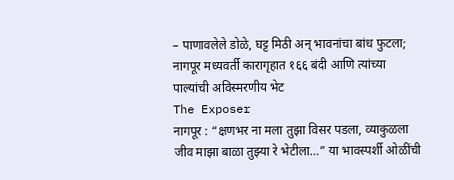– पाणावलेले डोळे, घट्ट मिठी अन् भावनांचा बांध फुटला; नागपूर मध्यवर्ती कारागृहात १६६ बंदी आणि त्यांच्या पाल्यांची अविस्मरणीय भेट
The Exposer
नागपूर : “क्षणभर ना मला तुझा विसर पडला, व्याकुळला जीव माझा बाळा तुझ्या रे भेटीला…” या भावस्पर्शी ओळींची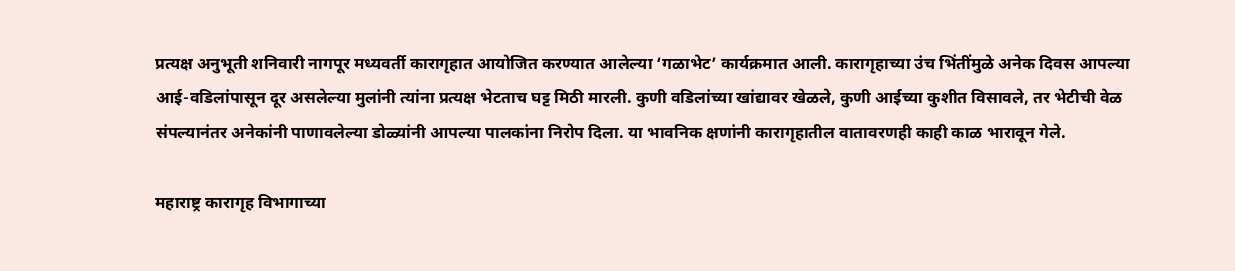प्रत्यक्ष अनुभूती शनिवारी नागपूर मध्यवर्ती कारागृहात आयोजित करण्यात आलेल्या ‘गळाभेट’ कार्यक्रमात आली. कारागृहाच्या उंच भिंतींमुळे अनेक दिवस आपल्या आई-वडिलांपासून दूर असलेल्या मुलांनी त्यांना प्रत्यक्ष भेटताच घट्ट मिठी मारली. कुणी वडिलांच्या खांद्यावर खेळले, कुणी आईच्या कुशीत विसावले, तर भेटीची वेळ संपल्यानंतर अनेकांनी पाणावलेल्या डोळ्यांनी आपल्या पालकांना निरोप दिला. या भावनिक क्षणांनी कारागृहातील वातावरणही काही काळ भारावून गेले.

महाराष्ट्र कारागृह विभागाच्या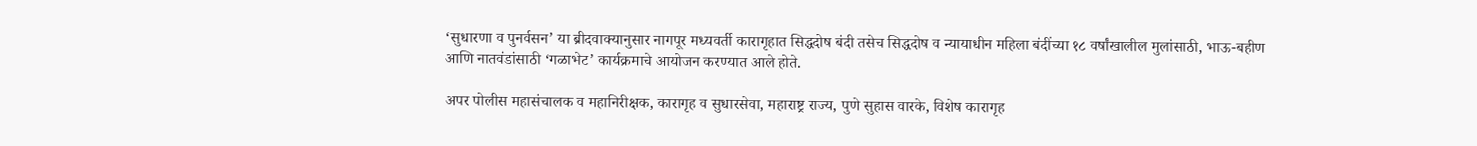‘सुधारणा व पुनर्वसन’ या ब्रीदवाक्यानुसार नागपूर मध्यवर्ती कारागृहात सिद्धदोष बंदी तसेच सिद्धदोष व न्यायाधीन महिला बंदींच्या १८ वर्षांखालील मुलांसाठी, भाऊ-बहीण आणि नातवंडांसाठी ‘गळाभेट’ कार्यक्रमाचे आयोजन करण्यात आले होते.

अपर पोलीस महासंचालक व महानिरीक्षक, कारागृह व सुधारसेवा, महाराष्ट्र राज्य, पुणे सुहास वारके, विशेष कारागृह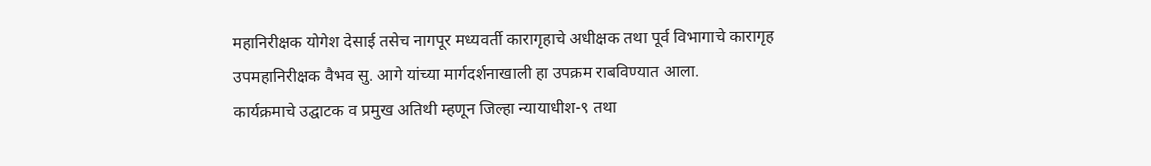महानिरीक्षक योगेश देसाई तसेच नागपूर मध्यवर्ती कारागृहाचे अधीक्षक तथा पूर्व विभागाचे कारागृह उपमहानिरीक्षक वैभव सु. आगे यांच्या मार्गदर्शनाखाली हा उपक्रम राबविण्यात आला.
कार्यक्रमाचे उद्घाटक व प्रमुख अतिथी म्हणून जिल्हा न्यायाधीश-९ तथा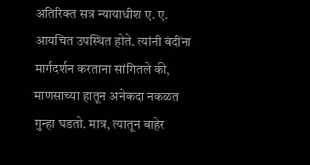अतिरिक्त सत्र न्यायाधीश ए. ए. आयचित उपस्थित होते. त्यांनी बंदींना मार्गदर्शन करताना सांगितले की, माणसाच्या हातून अनेकदा नकळत गुन्हा घडतो. मात्र, त्यातून बाहेर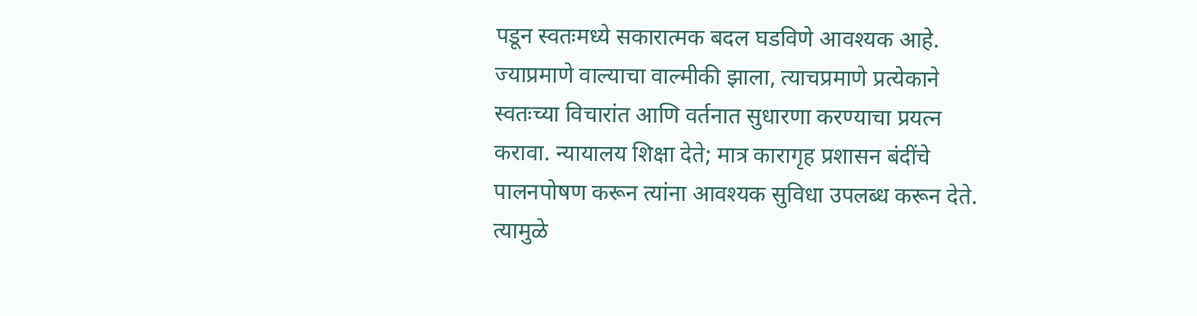पडून स्वतःमध्ये सकारात्मक बदल घडविणे आवश्यक आहे. ज्याप्रमाणे वाल्याचा वाल्मीकी झाला, त्याचप्रमाणे प्रत्येकाने स्वतःच्या विचारांत आणि वर्तनात सुधारणा करण्याचा प्रयत्न करावा. न्यायालय शिक्षा देते; मात्र कारागृह प्रशासन बंदींचे पालनपोषण करून त्यांना आवश्यक सुविधा उपलब्ध करून देते. त्यामुळे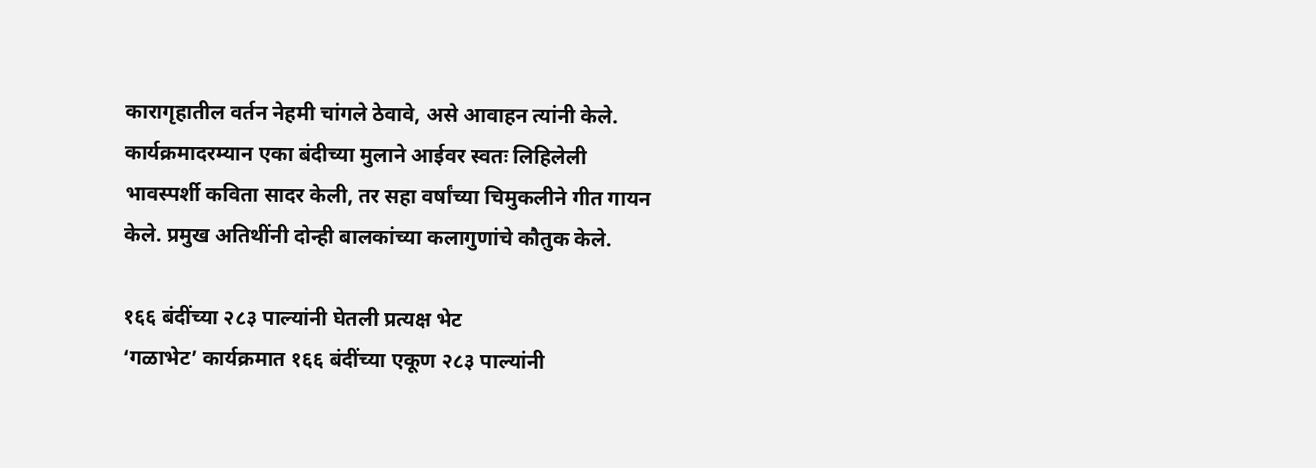कारागृहातील वर्तन नेहमी चांगले ठेवावे, असे आवाहन त्यांनी केले.
कार्यक्रमादरम्यान एका बंदीच्या मुलाने आईवर स्वतः लिहिलेली भावस्पर्शी कविता सादर केली, तर सहा वर्षांच्या चिमुकलीने गीत गायन केले. प्रमुख अतिथींनी दोन्ही बालकांच्या कलागुणांचे कौतुक केले.

१६६ बंदींच्या २८३ पाल्यांनी घेतली प्रत्यक्ष भेट
‘गळाभेट’ कार्यक्रमात १६६ बंदींच्या एकूण २८३ पाल्यांनी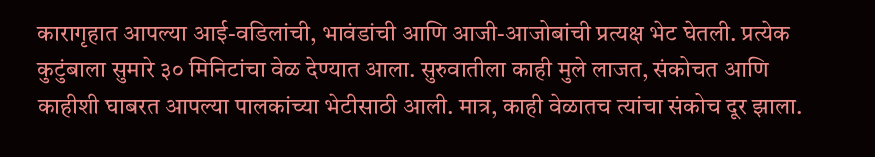कारागृहात आपल्या आई-वडिलांची, भावंडांची आणि आजी-आजोबांची प्रत्यक्ष भेट घेतली. प्रत्येक कुटुंबाला सुमारे ३० मिनिटांचा वेळ देण्यात आला. सुरुवातीला काही मुले लाजत, संकोचत आणि काहीशी घाबरत आपल्या पालकांच्या भेटीसाठी आली. मात्र, काही वेळातच त्यांचा संकोच दूर झाला.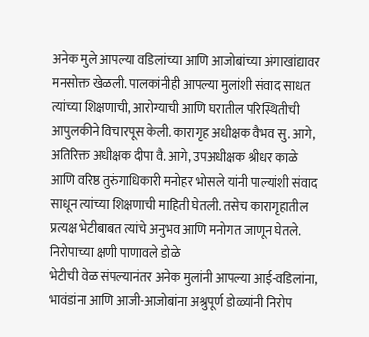अनेक मुले आपल्या वडिलांच्या आणि आजोबांच्या अंगाखांद्यावर मनसोक्त खेळली. पालकांनीही आपल्या मुलांशी संवाद साधत त्यांच्या शिक्षणाची, आरोग्याची आणि घरातील परिस्थितीची आपुलकीने विचारपूस केली. कारागृह अधीक्षक वैभव सु. आगे, अतिरिक्त अधीक्षक दीपा वै. आगे, उपअधीक्षक श्रीधर काळे आणि वरिष्ठ तुरुंगाधिकारी मनोहर भोसले यांनी पाल्यांशी संवाद साधून त्यांच्या शिक्षणाची माहिती घेतली. तसेच कारागृहातील प्रत्यक्ष भेटीबाबत त्यांचे अनुभव आणि मनोगत जाणून घेतले.
निरोपाच्या क्षणी पाणावले डोळे
भेटीची वेळ संपल्यानंतर अनेक मुलांनी आपल्या आई-वडिलांना, भावंडांना आणि आजी-आजोबांना अश्रुपूर्ण डोळ्यांनी निरोप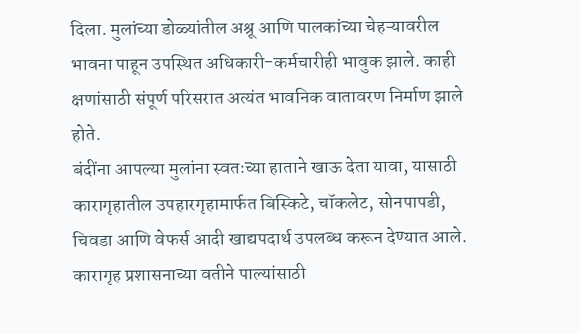दिला. मुलांच्या डोळ्यांतील अश्रू आणि पालकांच्या चेहऱ्यावरील भावना पाहून उपस्थित अधिकारी-कर्मचारीही भावुक झाले. काही क्षणांसाठी संपूर्ण परिसरात अत्यंत भावनिक वातावरण निर्माण झाले होते.
बंदींना आपल्या मुलांना स्वतःच्या हाताने खाऊ देता यावा, यासाठी कारागृहातील उपहारगृहामार्फत बिस्किटे, चॉकलेट, सोनपापडी, चिवडा आणि वेफर्स आदी खाद्यपदार्थ उपलब्ध करून देण्यात आले. कारागृह प्रशासनाच्या वतीने पाल्यांसाठी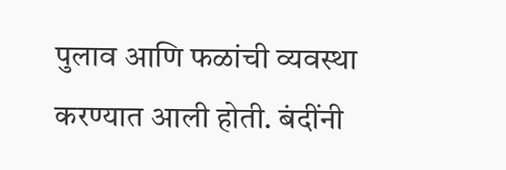पुलाव आणि फळांची व्यवस्था करण्यात आली होती. बंदींनी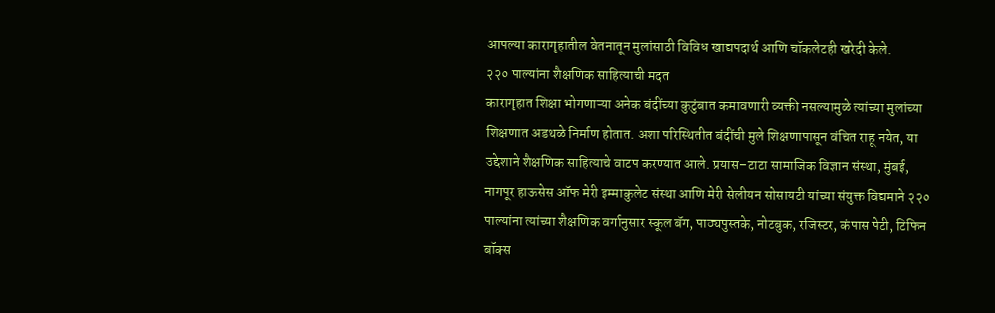आपल्या कारागृहातील वेतनातून मुलांसाठी विविध खाद्यपदार्थ आणि चॉकलेटही खरेदी केले.
२२० पाल्यांना शैक्षणिक साहित्याची मदत
कारागृहात शिक्षा भोगणाऱ्या अनेक बंदींच्या कुटुंबात कमावणारी व्यक्ती नसल्यामुळे त्यांच्या मुलांच्या शिक्षणात अडथळे निर्माण होतात. अशा परिस्थितीत बंदींची मुले शिक्षणापासून वंचित राहू नयेत, या उद्देशाने शैक्षणिक साहित्याचे वाटप करण्यात आले. प्रयास–टाटा सामाजिक विज्ञान संस्था, मुंबई, नागपूर हाऊसेस ऑफ मेरी इम्माकुलेट संस्था आणि मेरी सेलीयन सोसायटी यांच्या संयुक्त विद्यमाने २२० पाल्यांना त्यांच्या शैक्षणिक वर्गानुसार स्कूल बॅग, पाठ्यपुस्तके, नोटबुक, रजिस्टर, कंपास पेटी, टिफिन बॉक्स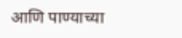आणि पाण्याच्या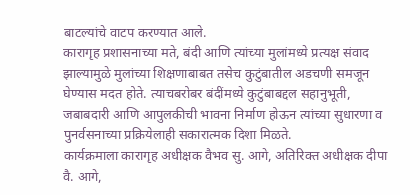बाटल्यांचे वाटप करण्यात आले.
कारागृह प्रशासनाच्या मते, बंदी आणि त्यांच्या मुलांमध्ये प्रत्यक्ष संवाद झाल्यामुळे मुलांच्या शिक्षणाबाबत तसेच कुटुंबातील अडचणी समजून घेण्यास मदत होते. त्याचबरोबर बंदींमध्ये कुटुंबाबद्दल सहानुभूती, जबाबदारी आणि आपुलकीची भावना निर्माण होऊन त्यांच्या सुधारणा व पुनर्वसनाच्या प्रक्रियेलाही सकारात्मक दिशा मिळते.
कार्यक्रमाला कारागृह अधीक्षक वैभव सु. आगे, अतिरिक्त अधीक्षक दीपा वै. आगे,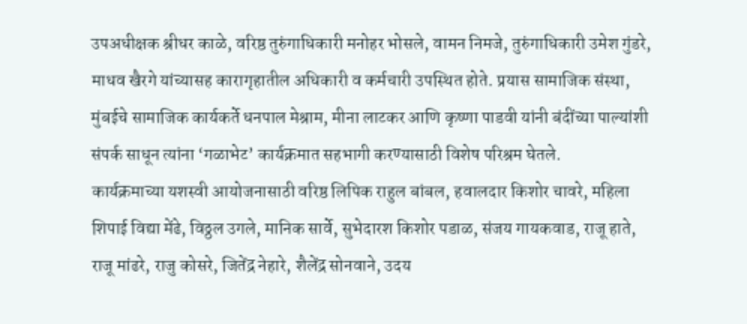उपअधीक्षक श्रीधर काळे, वरिष्ठ तुरुंगाधिकारी मनोहर भोसले, वामन निमजे, तुरुंगाधिकारी उमेश गुंडरे, माधव खैरगे यांच्यासह कारागृहातील अधिकारी व कर्मचारी उपस्थित होते. प्रयास सामाजिक संस्था, मुंबईचे सामाजिक कार्यकर्ते धनपाल मेश्राम, मीना लाटकर आणि कृष्णा पाडवी यांनी बंदींच्या पाल्यांशी संपर्क साधून त्यांना ‘गळाभेट’ कार्यक्रमात सहभागी करण्यासाठी विशेष परिश्रम घेतले.
कार्यक्रमाच्या यशस्वी आयोजनासाठी वरिष्ठ लिपिक राहुल बांबल, हवालदार किशोर चावरे, महिला शिपाई विद्या मेंढे, विठ्ठल उगले, मानिक सार्वे, सुभेदारश किशोर पडाळ, संजय गायकवाड, राजू हाते, राजू मांढरे, राजु कोसरे, जितेंद्र नेहारे, शैलेंद्र सोनवाने, उदय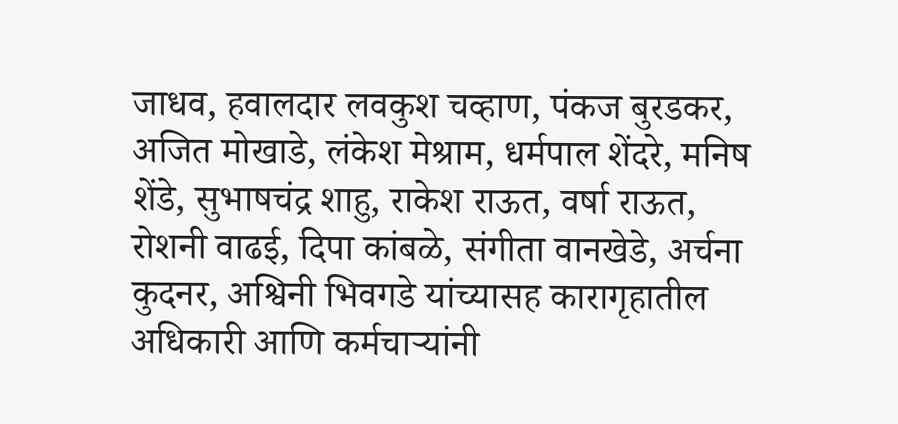जाधव, हवालदार लवकुश चव्हाण, पंकज बुरडकर, अजित मोखाडे, लंकेश मेश्राम, धर्मपाल शेंदरे, मनिष शेंडे, सुभाषचंद्र शाहु, राकेश राऊत, वर्षा राऊत, रोशनी वाढई, दिपा कांबळे, संगीता वानखेडे, अर्चना कुदनर, अश्विनी भिवगडे यांच्यासह कारागृहातील अधिकारी आणि कर्मचाऱ्यांनी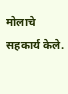मोलाचे सहकार्य केले.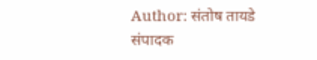Author: संतोष तायडे
संपादक